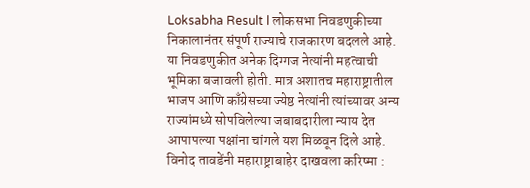Loksabha Result l लोकसभा निवडणुकीच्या निकालानंतर संपूर्ण राज्याचे राजकारण बदलले आहे. या निवडणुकीत अनेक दिग्गज नेत्यांनी महत्वाची भूमिका बजावली होती. मात्र अशातच महाराष्ट्रातील भाजप आणि काँग्रेसच्या ज्येष्ठ नेत्यांनी त्यांच्यावर अन्य राज्यांमध्ये सोपविलेल्या जबाबदारीला न्याय देत आपापल्या पक्षांना चांगले यश मिळवून दिले आहे.
विनोद तावडेंनी महाराष्ट्राबाहेर दाखवला करिष्मा :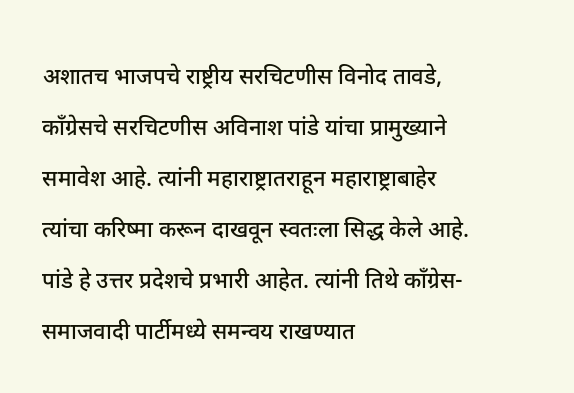अशातच भाजपचे राष्ट्रीय सरचिटणीस विनोद तावडे, काँग्रेसचे सरचिटणीस अविनाश पांडे यांचा प्रामुख्याने समावेश आहे. त्यांनी महाराष्ट्रातराहून महाराष्ट्राबाहेर त्यांचा करिष्मा करून दाखवून स्वतःला सिद्ध केले आहे.
पांडे हे उत्तर प्रदेशचे प्रभारी आहेत. त्यांनी तिथे काँग्रेस-समाजवादी पार्टीमध्ये समन्वय राखण्यात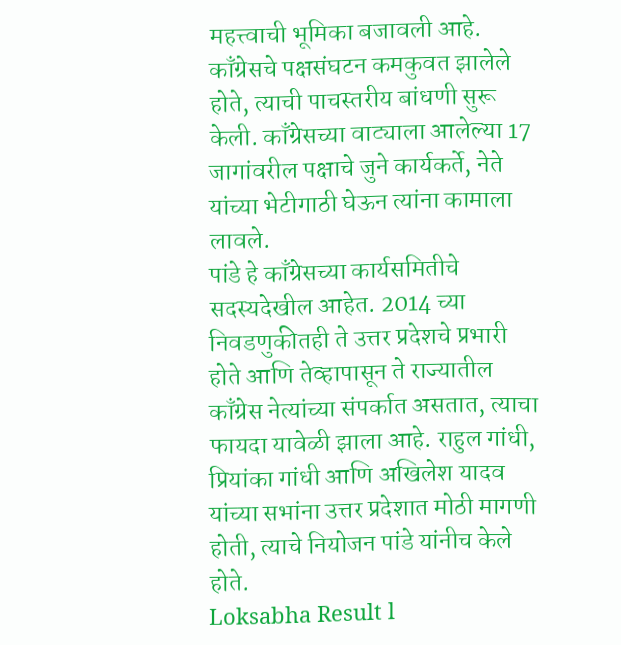महत्त्वाची भूमिका बजावली आहे. काँग्रेसचे पक्षसंघटन कमकुवत झालेले होते, त्याची पाचस्तरीय बांधणी सुरू केली. काँग्रेसच्या वाट्याला आलेल्या 17 जागांवरील पक्षाचे जुने कार्यकर्ते, नेते यांच्या भेटीगाठी घेऊन त्यांना कामाला लावले.
पांडे हे काँग्रेसच्या कार्यसमितीचे सदस्यदेखील आहेत. 2014 च्या निवडणुकीतही ते उत्तर प्रदेशचे प्रभारी होते आणि तेव्हापासून ते राज्यातील काँग्रेस नेत्यांच्या संपर्कात असतात, त्याचा फायदा यावेळी झाला आहे. राहुल गांधी, प्रियांका गांधी आणि अखिलेश यादव यांच्या सभांना उत्तर प्रदेशात मोठी मागणी होती, त्याचे नियोजन पांडे यांनीच केले होते.
Loksabha Result l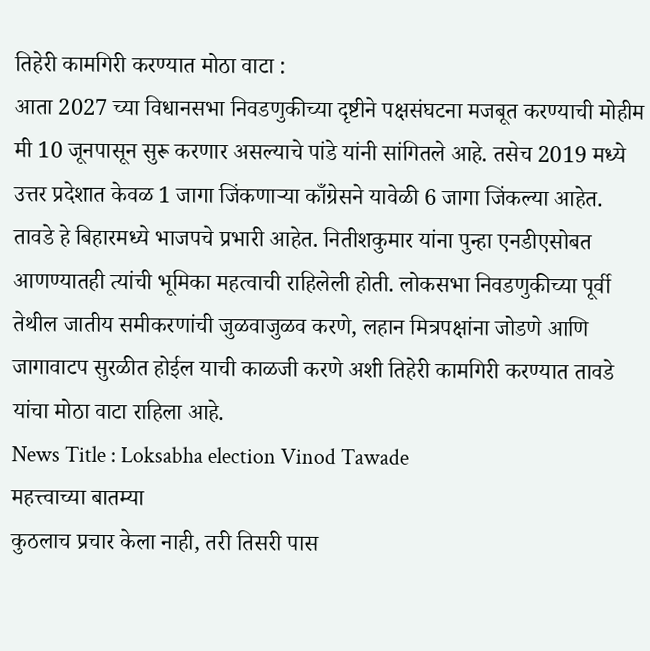तिहेरी कामगिरी करण्यात मोठा वाटा :
आता 2027 च्या विधानसभा निवडणुकीच्या दृष्टीने पक्षसंघटना मजबूत करण्याची मोहीम मी 10 जूनपासून सुरू करणार असल्याचे पांडे यांनी सांगितले आहे. तसेच 2019 मध्ये उत्तर प्रदेशात केवळ 1 जागा जिंकणाऱ्या काँग्रेसने यावेळी 6 जागा जिंकल्या आहेत.
तावडे हे बिहारमध्ये भाजपचे प्रभारी आहेत. नितीशकुमार यांना पुन्हा एनडीएसोबत आणण्यातही त्यांची भूमिका महत्वाची राहिलेली होती. लोकसभा निवडणुकीच्या पूर्वी तेथील जातीय समीकरणांची जुळवाजुळव करणे, लहान मित्रपक्षांना जोडणे आणि जागावाटप सुरळीत होईल याची काळजी करणे अशी तिहेरी कामगिरी करण्यात तावडे यांचा मोठा वाटा राहिला आहे.
News Title : Loksabha election Vinod Tawade
महत्त्वाच्या बातम्या
कुठलाच प्रचार केला नाही, तरी तिसरी पास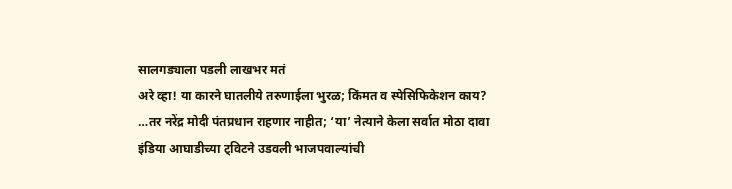सालगड्याला पडली लाखभर मतं
अरे व्हा! या कारने घातलीये तरुणाईला भुरळ; किंमत व स्पेसिफिकेशन काय?
…तर नरेंद्र मोदी पंतप्रधान राहणार नाहीत; ‘या’ नेत्याने केला सर्वात मोठा दावा
इंडिया आघाडीच्या ट्विटने उडवली भाजपवाल्यांची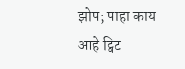झोप; पाहा काय आहे ट्विट